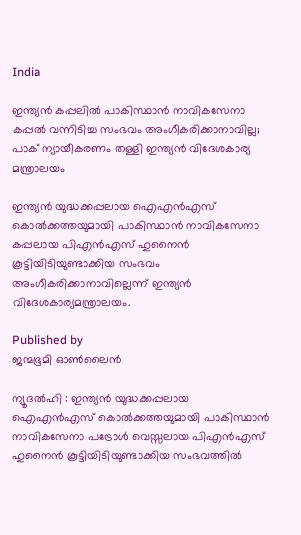India

ഇന്ത്യൻ കപ്പലില്‍ പാകിസ്ഥാൻ നാവികസേനാ കപ്പൽ വന്നിടിച്ച സംഭവം അംഗീകരിക്കാനാവില്ല; പാക് ന്യായീകരണം തള്ളി ഇന്ത്യന്‍ വിദേശകാര്യ മന്ത്രാലയം

ഇന്ത്യൻ യുദ്ധക്കപ്പലായ ഐഎൻഎസ് കൊൽക്കത്തയുമായി പാകിസ്ഥാൻ നാവികസേനാ കപ്പലായ പിഎൻഎസ് ഹുനൈന്‍ കൂട്ടിയിടിയുണ്ടാക്കിയ സംഭവം അംഗീകരിക്കാനാവില്ലെന്ന് ഇന്ത്യന്‍ വിദേശകാര്യമന്ത്രാലയം.

Published by
ജന്മഭൂമി ഓണ്‍ലൈന്‍

ന്യൂദല്‍ഹി : ഇന്ത്യൻ യുദ്ധക്കപ്പലായ ഐഎൻഎസ് കൊൽക്കത്തയുമായി പാകിസ്ഥാൻ നാവികസേനാ പട്രോള്‍ വെസ്സലായ പിഎൻഎസ് ഹുനൈന്‍ കൂട്ടിയിടിയുണ്ടാക്കിയ സംഭവത്തില്‍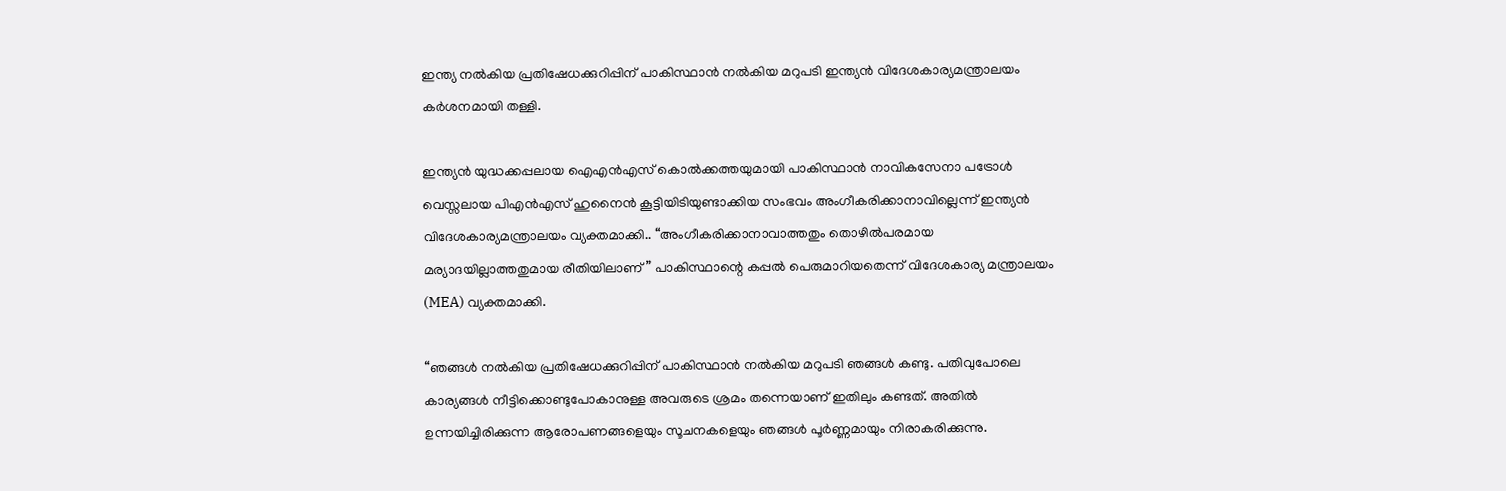ഇന്ത്യ നൽകിയ പ്രതിഷേധക്കുറിപ്പിന് പാകിസ്ഥാൻ നൽകിയ മറുപടി ഇന്ത്യന്‍ വിദേശകാര്യമന്ത്രാലയം കർശനമായി തള്ളി.

ഇന്ത്യൻ യുദ്ധക്കപ്പലായ ഐഎൻഎസ് കൊൽക്കത്തയുമായി പാകിസ്ഥാൻ നാവികസേനാ പട്രോള്‍ വെസ്സലായ പിഎൻഎസ് ഹുനൈന്‍ കൂട്ടിയിടിയുണ്ടാക്കിയ സംഭവം അംഗീകരിക്കാനാവില്ലെന്ന് ഇന്ത്യന്‍ വിദേശകാര്യമന്ത്രാലയം വ്യക്തമാക്കി.. “അംഗീകരിക്കാനാവാത്തതും തൊഴിൽപരമായ മര്യാദയില്ലാത്തതുമായ രീതിയിലാണ്” പാകിസ്ഥാന്റെ കപ്പല്‍ പെരുമാറിയതെന്ന് വിദേശകാര്യ മന്ത്രാലയം (MEA) വ്യക്തമാക്കി.

“ഞങ്ങൾ നൽകിയ പ്രതിഷേധക്കുറിപ്പിന് പാകിസ്ഥാൻ നൽകിയ മറുപടി ഞങ്ങൾ കണ്ടു. പതിവുപോലെ കാര്യങ്ങൾ നീട്ടിക്കൊണ്ടുപോകാനുള്ള അവരുടെ ശ്രമം തന്നെയാണ് ഇതിലും കണ്ടത്. അതിൽ ഉന്നയിച്ചിരിക്കുന്ന ആരോപണങ്ങളെയും സൂചനകളെയും ഞങ്ങൾ പൂർണ്ണമായും നിരാകരിക്കുന്നു.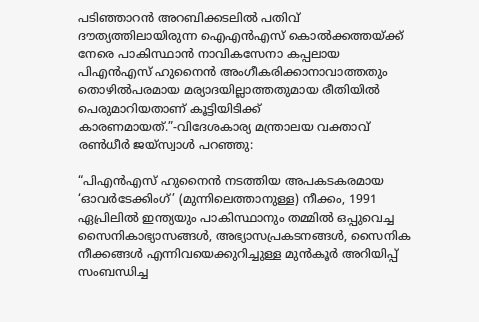പടിഞ്ഞാറൻ അറബിക്കടലിൽ പതിവ് ദൗത്യത്തിലായിരുന്ന ഐഎൻഎസ് കൊൽക്കത്തയ്‌ക്ക് നേരെ പാകിസ്ഥാൻ നാവികസേനാ കപ്പലായ പിഎൻഎസ് ഹുനൈൻ അംഗീകരിക്കാനാവാത്തതും തൊഴിൽപരമായ മര്യാദയില്ലാത്തതുമായ രീതിയിൽ പെരുമാറിയതാണ് കൂട്ടിയിടിക്ക് കാരണമായത്.”-വിദേശകാര്യ മന്ത്രാലയ വക്താവ് രൺധീർ ജയ്‌സ്വാൾ പറഞ്ഞു:

“പിഎൻഎസ് ഹുനൈൻ നടത്തിയ അപകടകരമായ ‘ഓവർടേക്കിംഗ്’ (മുന്നിലെത്താനുള്ള) നീക്കം, 1991 ഏപ്രിലിൽ ഇന്ത്യയും പാകിസ്ഥാനും തമ്മിൽ ഒപ്പുവെച്ച സൈനികാഭ്യാസങ്ങൾ, അഭ്യാസപ്രകടനങ്ങൾ, സൈനിക നീക്കങ്ങൾ എന്നിവയെക്കുറിച്ചുള്ള മുൻകൂർ അറിയിപ്പ് സംബന്ധിച്ച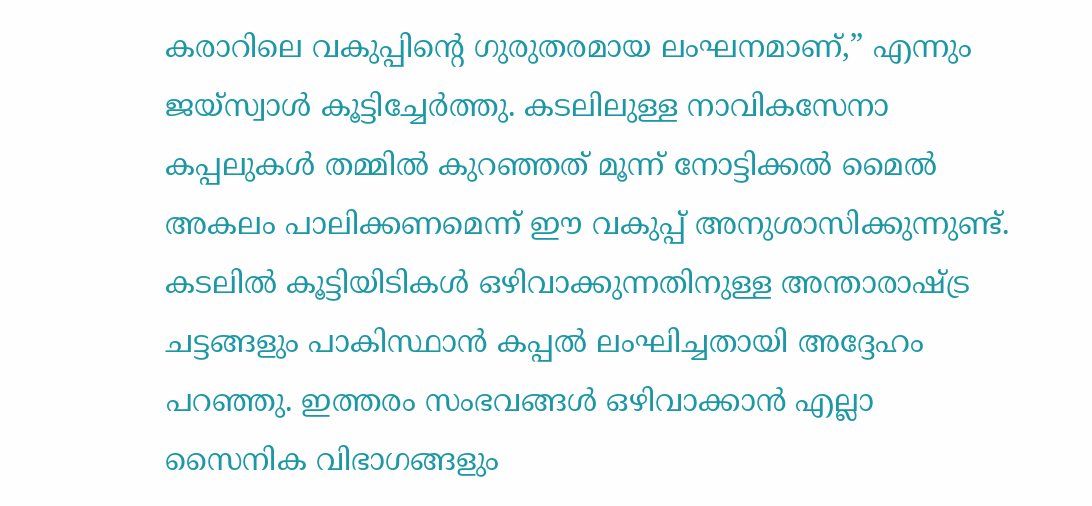കരാറിലെ വകുപ്പിന്റെ ഗുരുതരമായ ലംഘനമാണ്,” എന്നും ജയ്‌സ്വാൾ കൂട്ടിച്ചേർത്തു. കടലിലുള്ള നാവികസേനാ കപ്പലുകൾ തമ്മിൽ കുറഞ്ഞത് മൂന്ന് നോട്ടിക്കൽ മൈൽ അകലം പാലിക്കണമെന്ന് ഈ വകുപ്പ് അനുശാസിക്കുന്നുണ്ട്. കടലിൽ കൂട്ടിയിടികൾ ഒഴിവാക്കുന്നതിനുള്ള അന്താരാഷ്‌ട്ര ചട്ടങ്ങളും പാകിസ്ഥാൻ കപ്പൽ ലംഘിച്ചതായി അദ്ദേഹം പറഞ്ഞു. ഇത്തരം സംഭവങ്ങൾ ഒഴിവാക്കാൻ എല്ലാ സൈനിക വിഭാഗങ്ങളും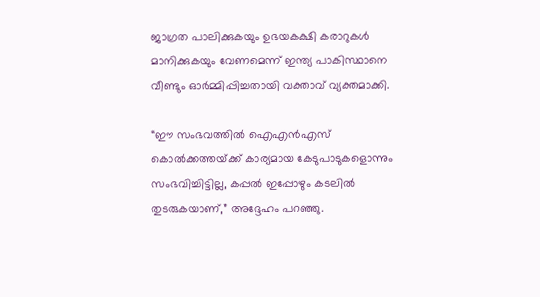ജാഗ്രത പാലിക്കുകയും ഉഭയകക്ഷി കരാറുകൾ മാനിക്കുകയും വേണമെന്ന് ഇന്ത്യ പാകിസ്ഥാനെ വീണ്ടും ഓർമ്മിപ്പിച്ചതായി വക്താവ് വ്യക്തമാക്കി.

“ഈ സംഭവത്തിൽ ഐഎൻഎസ് കൊൽക്കത്തയ്‌ക്ക് കാര്യമായ കേടുപാടുകളൊന്നും സംഭവിച്ചിട്ടില്ല, കപ്പൽ ഇപ്പോഴും കടലിൽ തുടരുകയാണ്,” അദ്ദേഹം പറഞ്ഞു.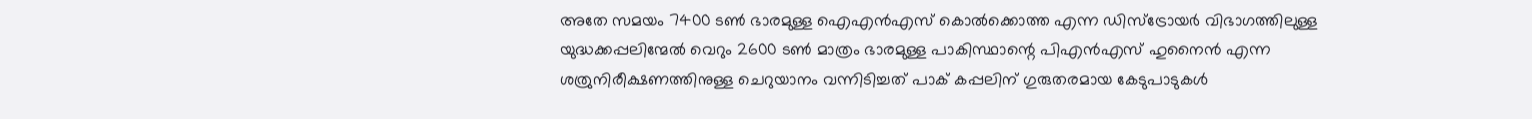അതേ സമയം 7400 ടണ്‍ ഭാരമുള്ള ഐഎന്‍എസ് കൊല്‍ക്കൊത്ത എന്ന ഡിസ്ട്രോയര്‍ വിഭാഗത്തിലുള്ള യുദ്ധക്കപ്പലിന്മേല്‍ വെറും 2600 ടണ്‍ മാത്രം ഭാരമുള്ള പാകിസ്ഥാന്റെ പിഎന്‍എസ് ഹുനൈന്‍ എന്ന ശത്രുനിരീക്ഷണത്തിനുള്ള ചെറുയാനം വന്നിടിച്ചത് പാക് കപ്പലിന് ഗുരുതരമായ കേടുപാടുകള്‍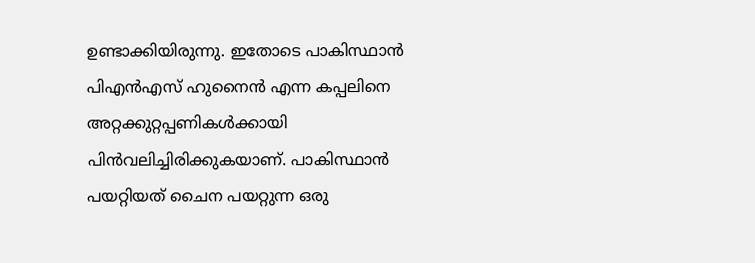ഉണ്ടാക്കിയിരുന്നു. ഇതോടെ പാകിസ്ഥാന്‍ പിഎന്‍എസ് ഹുനൈന്‍ എന്ന കപ്പലിനെ അറ്റക്കുറ്റപ്പണികള്‍ക്കായി പിന്‍വലിച്ചിരിക്കുകയാണ്. പാകിസ്ഥാന്‍ പയറ്റിയത് ചൈന പയറ്റുന്ന ഒരു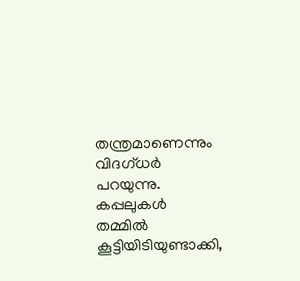തന്ത്രമാണെന്നും വിദഗ്ധര്‍ പറയുന്നു. കപ്പലുകള്‍ തമ്മില്‍ കൂട്ടിയിടിയുണ്ടാക്കി,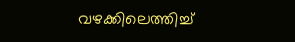വഴക്കിലെത്തിച്ച്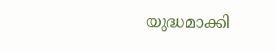യുദ്ധമാക്കി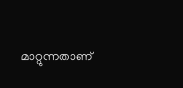മാറ്റുന്നതാണ്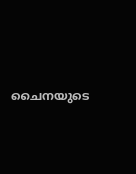ചൈനയുടെ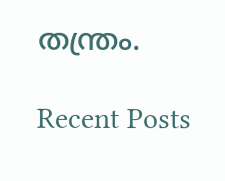തന്ത്രം.

Recent Posts